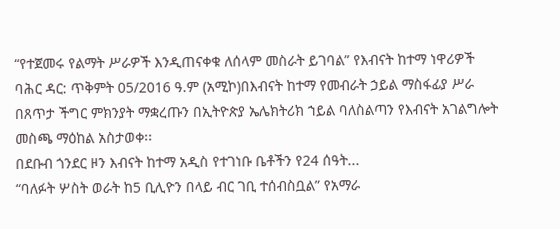“የተጀመሩ የልማት ሥራዎች እንዲጠናቀቁ ለሰላም መስራት ይገባል” የእብናት ከተማ ነዋሪዎች
ባሕር ዳር: ጥቅምት 05/2016 ዓ.ም (አሚኮ)በእብናት ከተማ የመብራት ኃይል ማስፋፊያ ሥራ በጸጥታ ችግር ምክንያት ማቋረጡን በኢትዮጵያ ኤሌክትሪክ ኀይል ባለስልጣን የእብናት አገልግሎት መስጫ ማዕከል አስታወቀ፡፡
በደቡብ ጎንደር ዞን እብናት ከተማ አዲስ የተገነቡ ቤቶችን የ24 ሰዓት...
“ባለፉት ሦስት ወራት ከ5 ቢሊዮን በላይ ብር ገቢ ተሰብስቧል” የአማራ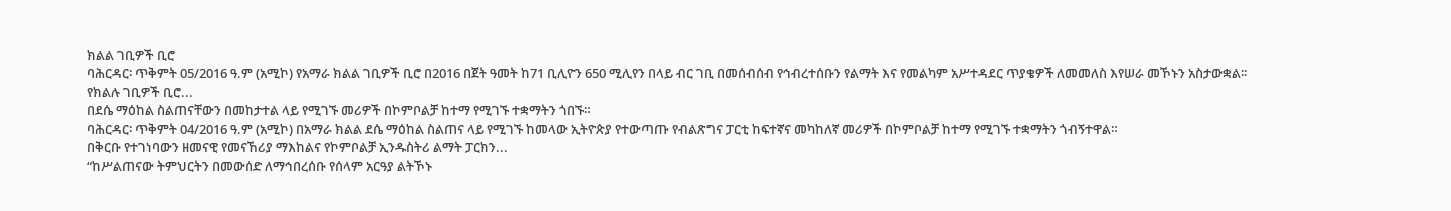ክልል ገቢዎች ቢሮ
ባሕርዳር፡ ጥቅምት 05/2016 ዓ.ም (አሚኮ) የአማራ ክልል ገቢዎች ቢሮ በ2016 በጀት ዓመት ከ71 ቢሊዮን 650 ሚሊየን በላይ ብር ገቢ በመሰብሰብ የኅብረተሰቡን የልማት እና የመልካም አሥተዳደር ጥያቄዎች ለመመለስ እየሠራ መኾኑን አስታውቋል፡፡
የክልሉ ገቢዎች ቢሮ...
በደሴ ማዕከል ስልጠናቸውን በመከታተል ላይ የሚገኙ መሪዎች በኮምቦልቻ ከተማ የሚገኙ ተቋማትን ጎበኙ።
ባሕርዳር፡ ጥቅምት 04/2016 ዓ.ም (አሚኮ) በአማራ ክልል ደሴ ማዕከል ስልጠና ላይ የሚገኙ ከመላው ኢትዮጵያ የተውጣጡ የብልጽግና ፓርቲ ከፍተኛና መካከለኛ መሪዎች በኮምቦልቻ ከተማ የሚገኙ ተቋማትን ጎብኝተዋል።
በቅርቡ የተገነባውን ዘመናዊ የመናኸሪያ ማእከልና የኮምቦልቻ ኢንዱስትሪ ልማት ፓርክን...
“ከሥልጠናው ትምህርትን በመውሰድ ለማኅበረሰቡ የሰላም አርዓያ ልትኾኑ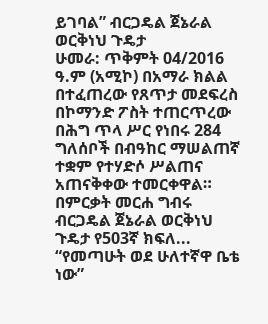ይገባል” ብርጋዴል ጀኔራል ወርቅነህ ጉዴታ
ሁመራ: ጥቅምት 04/2016 ዓ.ም (አሚኮ) በአማራ ክልል በተፈጠረው የጸጥታ መደፍረስ በኮማንድ ፖስት ተጠርጥረው በሕግ ጥላ ሥር የነበሩ 284 ግለሰቦች በብዓከር ማሠልጠኛ ተቋም የተሃድሶ ሥልጠና አጠናቅቀው ተመርቀዋል።
በምርቃት መርሐ ግብሩ ብርጋዴል ጀኔራል ወርቅነህ ጉዴታ የ503ኛ ክፍለ...
“የመጣሁት ወደ ሁለተኛዋ ቤቴ ነው”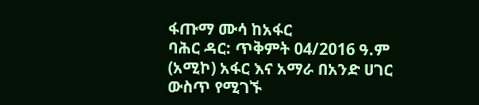ፋጡማ ሙሳ ከአፋር
ባሕር ዳር: ጥቅምት 04/2016 ዓ.ም (አሚኮ) አፋር እና አማራ በአንድ ሀገር ውስጥ የሚገኙ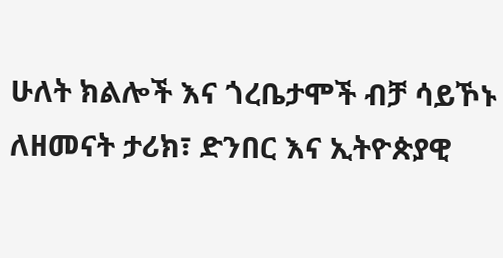ሁለት ክልሎች እና ጎረቤታሞች ብቻ ሳይኾኑ ለዘመናት ታሪክ፣ ድንበር እና ኢትዮጵያዊ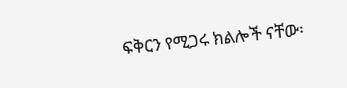ፍቅርን የሚጋሩ ክልሎች ናቸው፡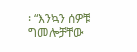፡ “እንኳን ሰዎቹ ግመሎቻቸው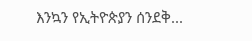እንኳን የኢትዮጵያን ሰንደቅ...